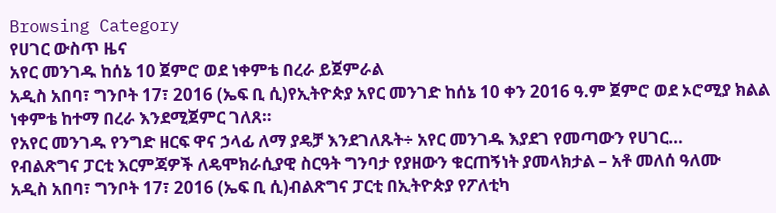Browsing Category
የሀገር ውስጥ ዜና
አየር መንገዱ ከሰኔ 10 ጀምሮ ወደ ነቀምቴ በረራ ይጀምራል
አዲስ አበባ፣ ግንቦት 17፣ 2016 (ኤፍ ቢ ሲ)የኢትዮጵያ አየር መንገድ ከሰኔ 10 ቀን 2016 ዓ.ም ጀምሮ ወደ ኦሮሚያ ክልል ነቀምቴ ከተማ በረራ እንደሚጀምር ገለጸ።
የአየር መንገዱ የንግድ ዘርፍ ዋና ኃላፊ ለማ ያዴቻ እንደገለጹት÷ አየር መንገዱ እያደገ የመጣውን የሀገር…
የብልጽግና ፓርቲ እርምጃዎች ለዴሞክራሲያዊ ስርዓት ግንባታ የያዘውን ቁርጠኝነት ያመላክታል – አቶ መለሰ ዓለሙ
አዲስ አበባ፣ ግንቦት 17፣ 2016 (ኤፍ ቢ ሲ)ብልጽግና ፓርቲ በኢትዮጵያ የፖለቲካ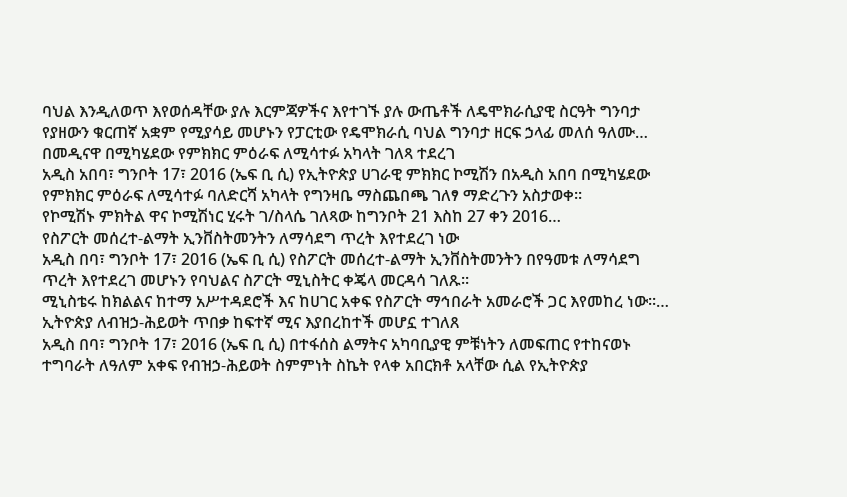ባህል እንዲለወጥ እየወሰዳቸው ያሉ እርምጃዎችና እየተገኙ ያሉ ውጤቶች ለዴሞክራሲያዊ ስርዓት ግንባታ የያዘውን ቁርጠኛ አቋም የሚያሳይ መሆኑን የፓርቲው የዴሞክራሲ ባህል ግንባታ ዘርፍ ኃላፊ መለሰ ዓለሙ…
በመዲናዋ በሚካሄደው የምክክር ምዕራፍ ለሚሳተፉ አካላት ገለጻ ተደረገ
አዲስ አበባ፣ ግንቦት 17፣ 2016 (ኤፍ ቢ ሲ) የኢትዮጵያ ሀገራዊ ምክክር ኮሚሽን በአዲስ አበባ በሚካሄደው የምክክር ምዕራፍ ለሚሳተፉ ባለድርሻ አካላት የግንዛቤ ማስጨበጫ ገለፃ ማድረጉን አስታወቀ፡፡
የኮሚሽኑ ምክትል ዋና ኮሚሽነር ሂሩት ገ/ስላሴ ገለጻው ከግንቦት 21 እስከ 27 ቀን 2016…
የስፖርት መሰረተ-ልማት ኢንቨስትመንትን ለማሳደግ ጥረት እየተደረገ ነው
አዲስ በባ፣ ግንቦት 17፣ 2016 (ኤፍ ቢ ሲ) የስፖርት መሰረተ-ልማት ኢንቨስትመንትን በየዓመቱ ለማሳደግ ጥረት እየተደረገ መሆኑን የባህልና ስፖርት ሚኒስትር ቀጄላ መርዳሳ ገለጹ፡፡
ሚኒስቴሩ ከክልልና ከተማ አሥተዳደሮች እና ከሀገር አቀፍ የስፖርት ማኅበራት አመራሮች ጋር እየመከረ ነው፡፡…
ኢትዮጵያ ለብዝኃ-ሕይወት ጥበቃ ከፍተኛ ሚና እያበረከተች መሆኗ ተገለጸ
አዲስ በባ፣ ግንቦት 17፣ 2016 (ኤፍ ቢ ሲ) በተፋሰስ ልማትና አካባቢያዊ ምቹነትን ለመፍጠር የተከናወኑ ተግባራት ለዓለም አቀፍ የብዝኃ-ሕይወት ስምምነት ስኬት የላቀ አበርክቶ አላቸው ሲል የኢትዮጵያ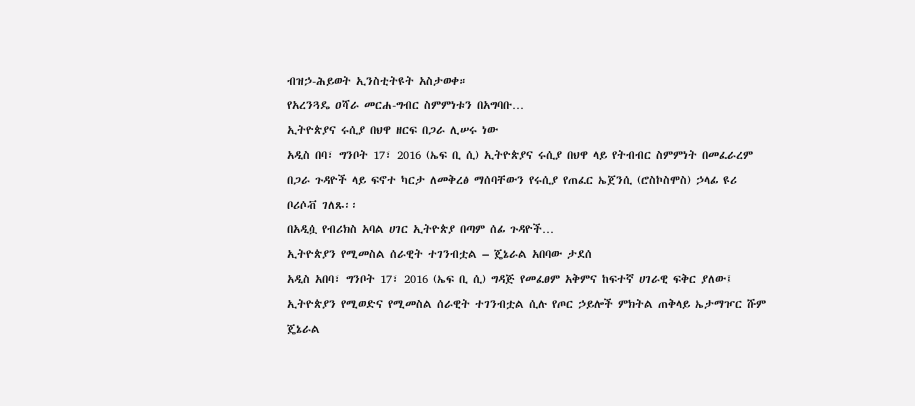ብዝኃ-ሕይወት ኢንስቲትዩት አስታወቀ።
የአረንጓዴ ዐሻራ መርሐ-ግብር ስምምነቱን በአግባቡ…
ኢትዮጵያና ሩሲያ በህዋ ዘርፍ በጋራ ሊሠሩ ነው
አዲስ በባ፣ ግንቦት 17፣ 2016 (ኤፍ ቢ ሲ) ኢትዮጵያና ሩሲያ በህዋ ላይ የትብብር ስምምነት በመፈራረም በጋራ ጉዳዮች ላይ ፍኖተ ካርታ ለመቅረፅ ማሰባቸውን የሩሲያ የጠፈር ኤጀንሲ (ሮስኮስሞስ) ኃላፊ ዩሪ ቦሪሶቭ ገለጹ፡፡
በአዲሷ የብሪክስ አባል ሀገር ኢትዮጵያ በጣም ሰፊ ጉዳዮች…
ኢትዮጵያን የሚመስል ሰራዊት ተገንብቷል – ጄኔራል አበባው ታደሰ
አዲስ አበባ፣ ግንቦት 17፣ 2016 (ኤፍ ቢ ሲ) ግዳጅ የመፈፀም አቅምና ከፍተኛ ሀገራዊ ፍቅር ያለው፤ ኢትዮጵያን የሚወድና የሚመስል ሰራዊት ተገንብቷል ሲሉ የጦር ኃይሎች ምክትል ጠቅላይ ኤታማዦር ሹም ጄኔራል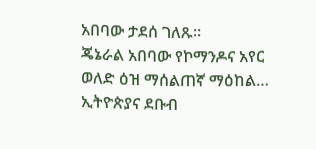አበባው ታደሰ ገለጹ፡፡
ጄኔራል አበባው የኮማንዶና አየር ወለድ ዕዝ ማሰልጠኛ ማዕከል…
ኢትዮጵያና ደቡብ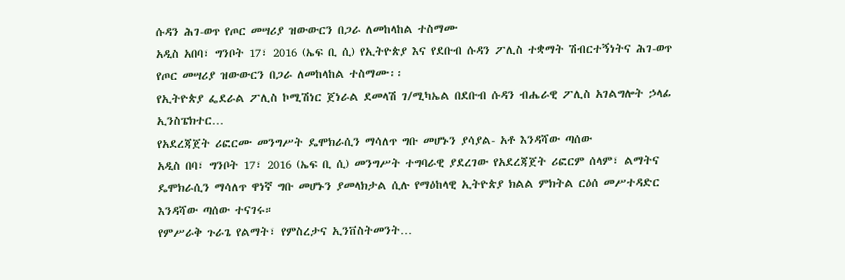ሱዳን ሕገ-ወጥ የጦር መሣሪያ ዝውውርን በጋራ ለመከላከል ተስማሙ
አዲስ አበባ፣ ግንቦት 17፣ 2016 (ኤፍ ቢ ሲ) የኢትዮጵያ እና የደቡብ ሱዳን ፖሊስ ተቋማት ሽብርተኝነትና ሕገ-ወጥ የጦር መሣሪያ ዝውውርን በጋራ ለመከላከል ተስማሙ፡፡
የኢትዮጵያ ፌደራል ፖሊስ ኮሚሽነር ጀነራል ደመላሽ ገ/ሚካኤል በደቡብ ሱዳን ብሔራዊ ፖሊስ አገልግሎት ኃላፊ ኢንስፔክተር…
የአደረጃጀት ሪፎርሙ መንግሥት ዴሞክራሲን ማሳለጥ ግቡ መሆኑን ያሳያል- አቶ እንዳሻው ጣሰው
አዲስ በባ፣ ግንቦት 17፣ 2016 (ኤፍ ቢ ሲ) መንግሥት ተግባራዊ ያደረገው የአደረጃጀት ሪፎርም ሰላም፣ ልማትና ዴሞክራሲን ማሳለጥ ዋነኛ ግቡ መሆኑን ያመላክታል ሲሉ የማዕከላዊ ኢትዮጵያ ክልል ምክትል ርዕሰ መሥተዳድር እንዳሻው ጣሰው ተናገሩ።
የምሥራቅ ጉራጌ የልማት፣ የምስረታና ኢንቨስትመንት…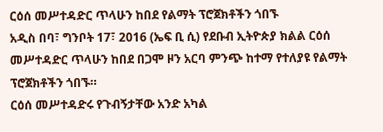ርዕሰ መሥተዳድር ጥላሁን ከበደ የልማት ፕሮጀክቶችን ጎበኙ
አዲስ በባ፣ ግንቦት 17፣ 2016 (ኤፍ ቢ ሲ) የደቡብ ኢትዮጵያ ክልል ርዕሰ መሥተዳድር ጥላሁን ከበደ በጋሞ ዞን አርባ ምንጭ ከተማ የተለያዩ የልማት ፕሮጀክቶችን ጎበኙ።
ርዕሰ መሥተዳድሩ የጉብኝታቸው አንድ አካል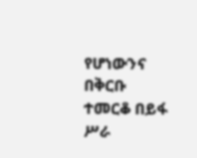የሆነውንና በቅርቡ ተመርቆ በይፋ ሥራ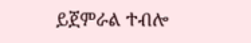ይጀምራል ተብሎ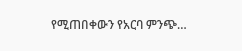የሚጠበቀውን የአርባ ምንጭ…